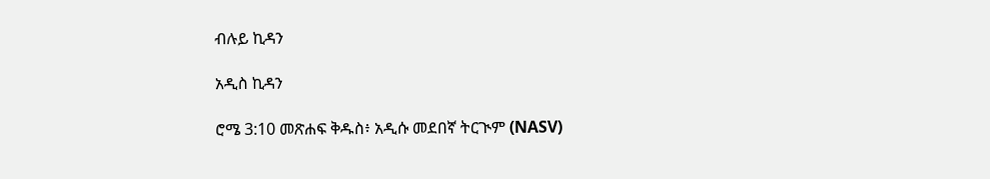ብሉይ ኪዳን

አዲስ ኪዳን

ሮሜ 3:10 መጽሐፍ ቅዱስ፥ አዲሱ መደበኛ ትርጒም (NASV)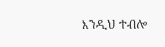እንዲህ ተብሎ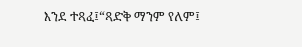እንደ ተጻፈ፤“ጻድቅ ማንም የለም፤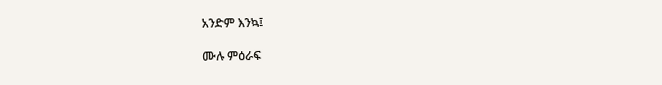አንድም እንኳ፤

ሙሉ ምዕራፍ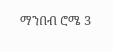ማንበብ ሮሜ 3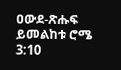ዐውደ-ጽሑፍ ይመልከቱ ሮሜ 3:10